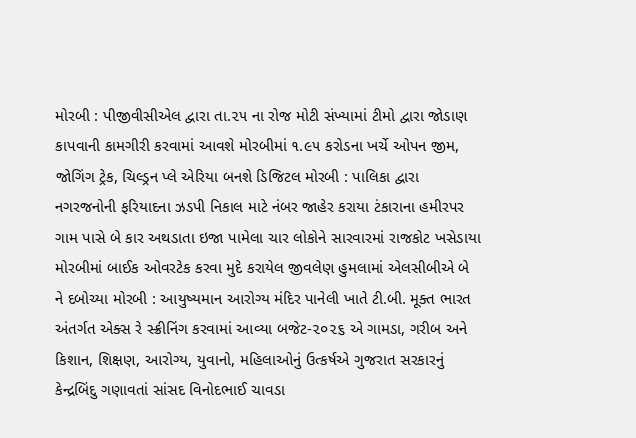મોરબી : પીજીવીસીએલ દ્વારા તા.૨૫ ના રોજ મોટી સંખ્યામાં ટીમો દ્વારા જોડાણ કાપવાની કામગીરી કરવામાં આવશે મોરબીમાં ૧.૯૫ કરોડના ખર્ચે ઓપન જીમ, જોગિંગ ટ્રેક, ચિલ્ડ્રન પ્લે એરિયા બનશે ડિજિટલ મોરબી : પાલિકા દ્વારા નગરજનોની ફરિયાદના ઝડપી નિકાલ માટે નંબર જાહેર કરાયા ટંકારાના હમીરપર ગામ પાસે બે કાર અથડાતા ઇજા પામેલા ચાર લોકોને સારવારમાં રાજકોટ ખસેડાયા મોરબીમાં બાઈક ઓવરટેક કરવા મુદે કરાયેલ જીવલેણ હુમલામાં એલસીબીએ બે ને દબોચ્યા મોરબી : આયુષ્યમાન આરોગ્ય મંદિર પાનેલી ખાતે ટી.બી. મૂક્ત ભારત અંતર્ગત એક્સ રે સ્ક્રીનિંગ કરવામાં આવ્યા બજેટ-૨૦૨૬ એ ગામડા, ગરીબ અને કિશાન, શિક્ષણ, આરોગ્ય, યુવાનો, મહિલાઓનું ઉત્કર્ષએ ગુજરાત સરકારનું કેન્દ્રબિંદુ ગણાવતાં સાંસદ વિનોદભાઈ ચાવડા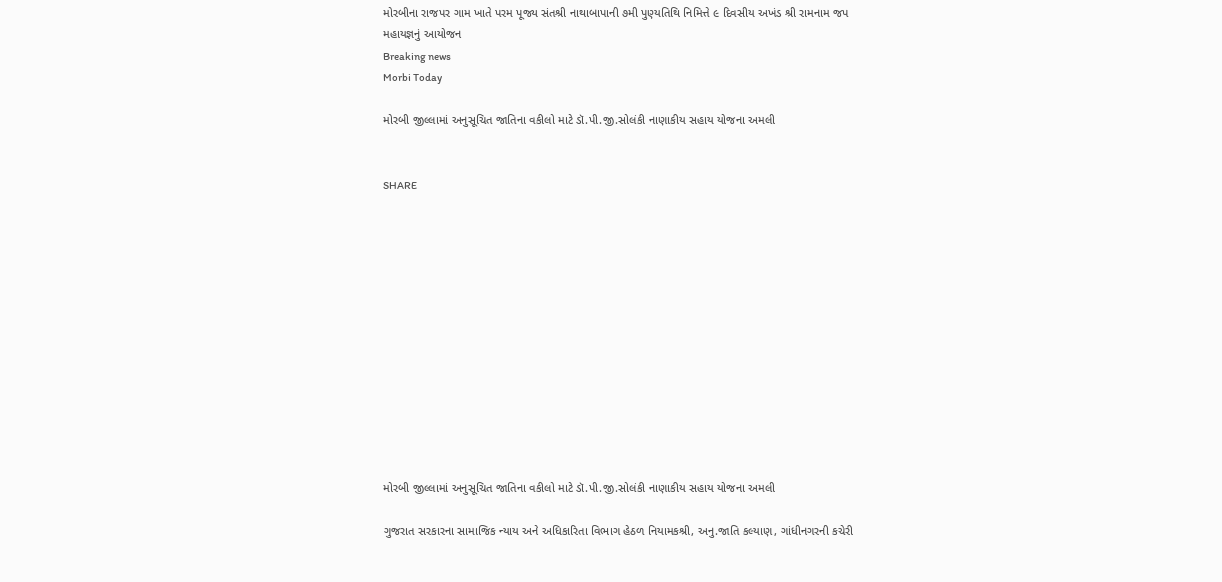મોરબીના રાજપર ગામ ખાતે પરમ પૂજ્ય સંતશ્રી નાથાબાપાની ૭મી પુણ્યતિથિ નિમિત્તે ૯ દિવસીય અખંડ શ્રી રામનામ જપ મહાયજ્ઞનું આયોજન
Breaking news
Morbi Today

મોરબી જીલ્લામાં અનુસૂચિત જાતિના વકીલો માટે ડૉ.પી.જી.સોલંકી નાણાકીય સહાય યોજના અમલી


SHARE













મોરબી જીલ્લામાં અનુસૂચિત જાતિના વકીલો માટે ડૉ.પી.જી.સોલંકી નાણાકીય સહાય યોજના અમલી

ગુજરાત સરકારના સામાજિક ન્યાય અને અધિકારિતા વિભાગ હેઠળ નિયામકશ્રી, અનુ.જાતિ કલ્યાણ, ગાંધીનગરની કચેરી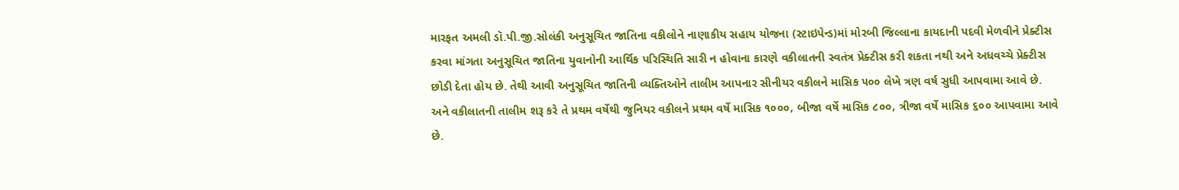મારફત અમલી ડૉ.પી.જી.સોલંકી અનુસૂચિત જાતિના વકીલોને નાણાકીય સહાય યોજના (સ્ટાઇપેન્ડ)માં મોરબી જિલ્લાના કાયદાની પદવી મેળવીને પ્રેક્ટીસ કરવા માંગતા અનુસૂચિત જાતિના યુવાનોની આર્થિક પરિસ્થિતિ સારી ન હોવાના કારણે વકીલાતની સ્વતંત્ર પ્રેક્ટીસ કરી શકતા નથી અને અધવચ્ચે પ્રેક્ટીસ છોડી દેતા હોય છે. તેથી આવી અનુસૂચિત જાતિની વ્યક્તિઓને તાલીમ આપનાર સીનીયર વકીલને માસિક ૫૦૦ લેખે ત્રણ વર્ષ સુધી આપવામા આવે છે. અને વકીલાતની તાલીમ શરૂ કરે તે પ્રથમ વર્ષેથી જુનિયર વકીલને પ્રથમ વર્ષે માસિક ૧૦૦૦, બીજા વર્ષે માસિક ૮૦૦, ત્રીજા વર્ષે માસિક ૬૦૦ આપવામા આવે છે.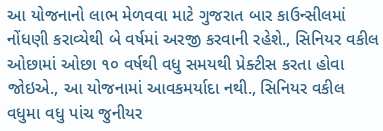આ યોજનાનો લાભ મેળવવા માટે ગુજરાત બાર કાઉન્સીલમાં નોંધણી કરાવ્યેથી બે વર્ષમાં અરજી કરવાની રહેશે., સિનિયર વકીલ ઓછામાં ઓછા ૧૦ વર્ષથી વધુ સમયથી પ્રેક્ટીસ કરતા હોવા જોઇએ., આ યોજનામાં આવકમર્યાદા નથી., સિનિયર વકીલ વધુમા વધુ પાંચ જુનીયર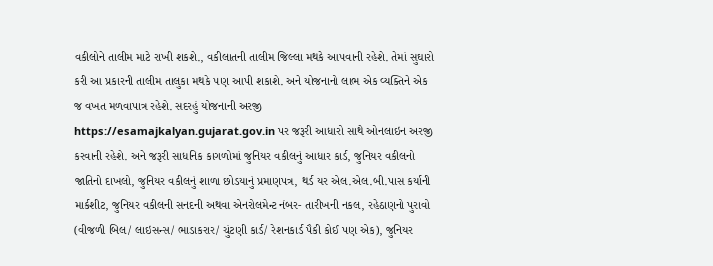વકીલોને તાલીમ માટે રાખી શકશે., વકીલાતની તાલીમ જિલ્લા મથકે આ૫વાની રહેશે. તેમાં સુઘારો કરી આ પ્રકારની તાલીમ તાલુકા મથકે ૫ણ આપી શકાશે. અને યોજનાનો લાભ એક વ્યક્તિને એક જ વખત મળવાપાત્ર રહેશે. સદરહું યોજનાની અરજી https://esamajkalyan.gujarat.gov.in પર જરૂરી આધારો સાથે ઓનલાઇન અરજી કરવાની રહેશે. અને જરૂરી સાધનિક કાગળોમાં જુનિયર વકીલનું આધાર કાર્ડ, જુનિયર વકીલનો જાતિનો દાખલો, જુનિયર વકીલનું શાળા છોડયાનું પ્રમાણપત્ર, થર્ડ યર એલ.એલ.બી.પાસ કર્યાની માર્કશીટ, જુનિયર વકીલની સનદની અથવા એનરોલમેન્ટ નંબર- તારીખની નકલ, રહેઠાણનો પુરાવો (વીજળી બિલ/ લાઇસન્સ/ ભાડાકરાર/ ચુંટણી કાર્ડ/ રેશનકાર્ડ પૈકી કોઈ પણ એક), જુનિયર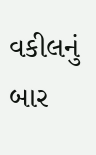વકીલનું બાર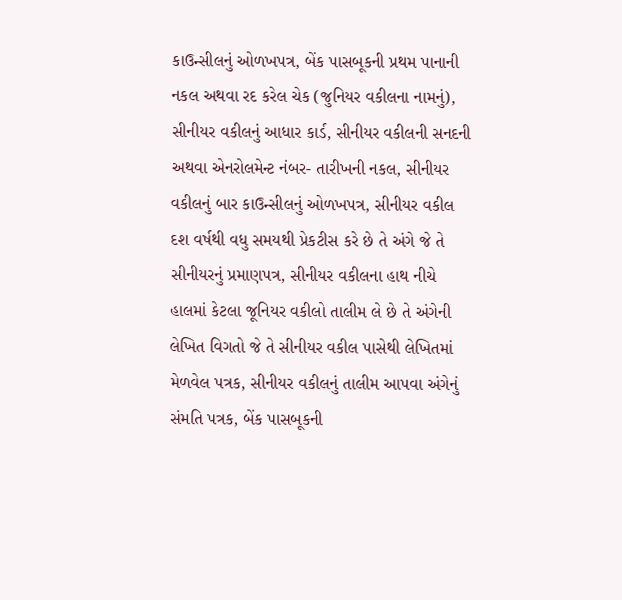કાઉન્સીલનું ઓળખપત્ર, બેંક પાસબૂકની પ્રથમ પાનાની નકલ અથવા રદ કરેલ ચેક (જુનિયર વકીલના નામનું), સીનીયર વકીલનું આધાર કાર્ડ, સીનીયર વકીલની સનદની અથવા એનરોલમેન્ટ નંબર- તારીખની નકલ, સીનીયર વકીલનું બાર કાઉન્સીલનું ઓળખપત્ર, સીનીયર વકીલ દશ વર્ષથી વધુ સમયથી પ્રેકટીસ કરે છે તે અંગે જે તે સીનીયરનું પ્રમાણપત્ર, સીનીયર વકીલના હાથ નીચે હાલમાં કેટલા જૂનિયર વકીલો તાલીમ લે છે તે અંગેની લેખિત વિગતો જે તે સીનીયર વકીલ પાસેથી લેખિતમાં મેળવેલ પત્રક, સીનીયર વકીલનું તાલીમ આપવા અંગેનું સંમતિ પત્રક, બેંક પાસબૂકની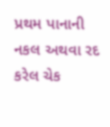પ્રથમ પાનાની નકલ અથવા રદ કરેલ ચેક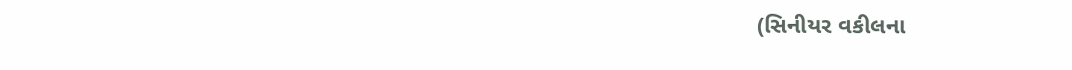(સિનીયર વકીલના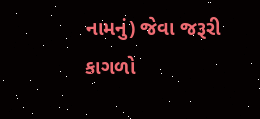નામનું) જેવા જરૂરી કાગળો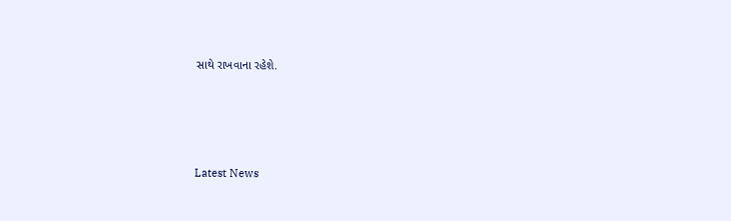સાથે રાખવાના રહેશે.








Latest News